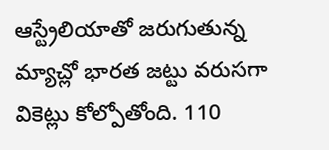ఆస్ట్రేలియాతో జరుగుతున్న మ్యాచ్లో భారత జట్టు వరుసగా వికెట్లు కోల్పోతోంది. 110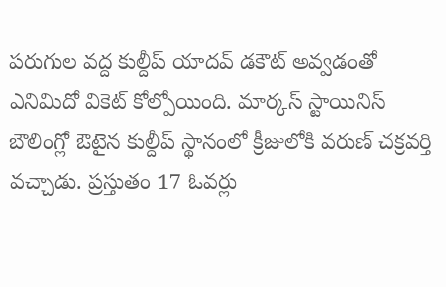పరుగుల వద్ద కుల్దీప్ యాదవ్ డకౌట్ అవ్వడంతో ఎనిమిదో వికెట్ కోల్పోయింది. మార్కస్ స్టాయినిస్ బౌలింగ్లో ఔటైన కుల్దీప్ స్థానంలో క్రీజులోకి వరుణ్ చక్రవర్తి వచ్చాడు. ప్రస్తుతం 17 ఓవర్లు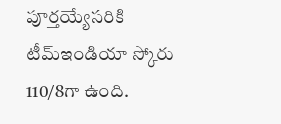పూర్తయ్యేసరికి టీమ్ఇండియా స్కోరు 110/8గా ఉంది.